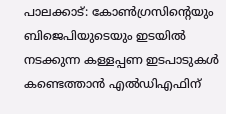പാലക്കാട്: കോൺഗ്രസിന്റെയും ബിജെപിയുടെയും ഇടയിൽ നടക്കുന്ന കള്ളപ്പണ ഇടപാടുകൾ കണ്ടെത്താൻ എൽഡിഎഫിന്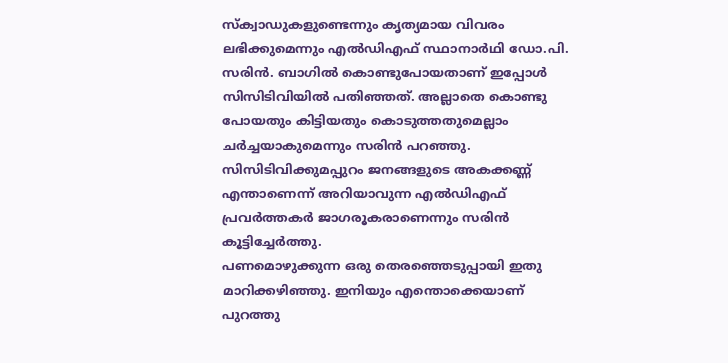സ്ക്വാഡുകളുണ്ടെന്നും കൃത്യമായ വിവരം ലഭിക്കുമെന്നും എൽഡിഎഫ് സ്ഥാനാർഥി ഡോ.പി. സരിൻ. ബാഗിൽ കൊണ്ടുപോയതാണ് ഇപ്പോൾ സിസിടിവിയിൽ പതിഞ്ഞത്. അല്ലാതെ കൊണ്ടു പോയതും കിട്ടിയതും കൊടുത്തതുമെല്ലാം ചർച്ചയാകുമെന്നും സരിൻ പറഞ്ഞു. സിസിടിവിക്കുമപ്പുറം ജനങ്ങളുടെ അകക്കണ്ണ് എന്താണെന്ന് അറിയാവുന്ന എൽഡിഎഫ് പ്രവർത്തകർ ജാഗരൂകരാണെന്നും സരിൻ കൂട്ടിച്ചേർത്തു.
പണമൊഴുക്കുന്ന ഒരു തെരഞ്ഞെടുപ്പായി ഇതു മാറിക്കഴിഞ്ഞു. ഇനിയും എന്തൊക്കെയാണ് പുറത്തു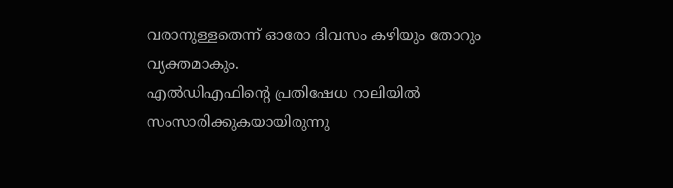വരാനുള്ളതെന്ന് ഓരോ ദിവസം കഴിയും തോറും വ്യക്തമാകും.
എൽഡിഎഫിന്റെ പ്രതിഷേധ റാലിയിൽ സംസാരിക്കുകയായിരുന്നു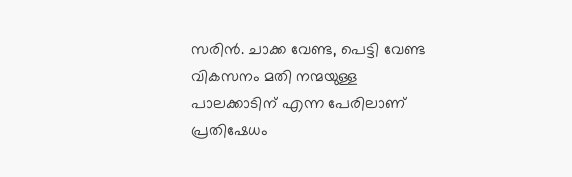സരിൻ. ചാക്ക വേണ്ട, പെട്ടി വേണ്ട വികസനം മതി നന്മയുള്ള പാലക്കാടിന് എന്ന പേരിലാണ് പ്രതിഷേധം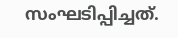സംഘടിപ്പിച്ചത്.